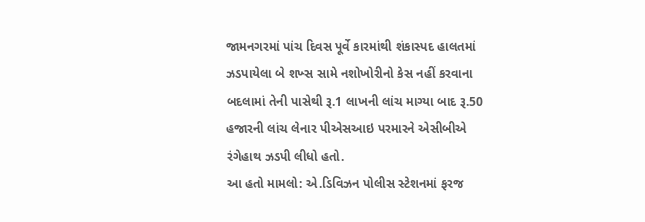જામનગરમાં પાંચ દિવસ પૂર્વે કારમાંથી શંકાસ્પદ હાલતમાં ઝડપાયેલા બે શખ્સ સામે નશોખોરીનો કેસ નહીં કરવાના બદલામાં તેની પાસેથી રૂ.1 લાખની લાંચ માગ્યા બાદ રૂ.50 હજારની લાંચ લેનાર પીએસઆઇ પરમારને એસીબીએ રંગેહાથ ઝડપી લીધો હતો.
આ હતો મામલો: એ.ડિવિઝન પોલીસ સ્ટેશનમાં ફરજ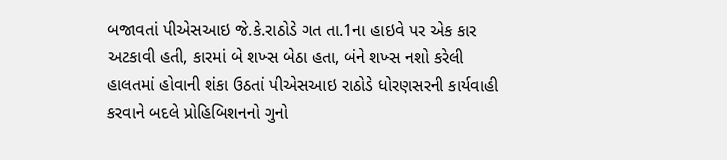બજાવતાં પીએસઆઇ જે.કે.રાઠોડે ગત તા.1ના હાઇવે પર એક કાર અટકાવી હતી, કારમાં બે શખ્સ બેઠા હતા, બંને શખ્સ નશો કરેલી હાલતમાં હોવાની શંકા ઉઠતાં પીએસઆઇ રાઠોડે ધોરણસરની કાર્યવાહી કરવાને બદલે પ્રોહિબિશનનો ગુનો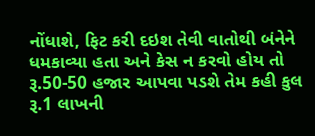નોંધાશે, ફિટ કરી દઇશ તેવી વાતોથી બંનેને ધમકાવ્યા હતા અને કેસ ન કરવો હોય તો રૂ.50-50 હજાર આપવા પડશે તેમ કહી કુલ રૂ.1 લાખની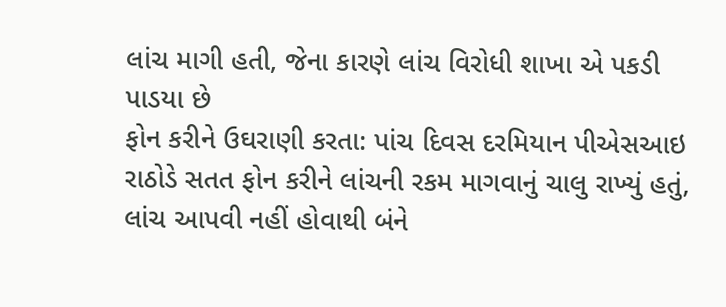લાંચ માગી હતી, જેના કારણે લાંચ વિરોધી શાખા એ પકડી પાડયા છે
ફોન કરીને ઉઘરાણી કરતા: પાંચ દિવસ દરમિયાન પીએસઆઇ રાઠોડે સતત ફોન કરીને લાંચની રકમ માગવાનું ચાલુ રાખ્યું હતું, લાંચ આપવી નહીં હોવાથી બંને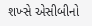શખ્સે એસીબીનો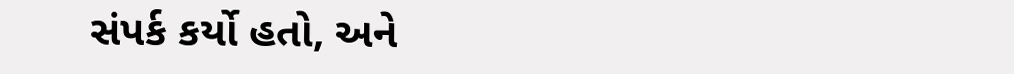સંપર્ક કર્યો હતો, અને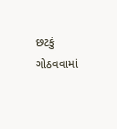છટકું ગોઠવવામાં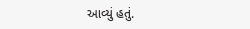આવ્યું હતું.